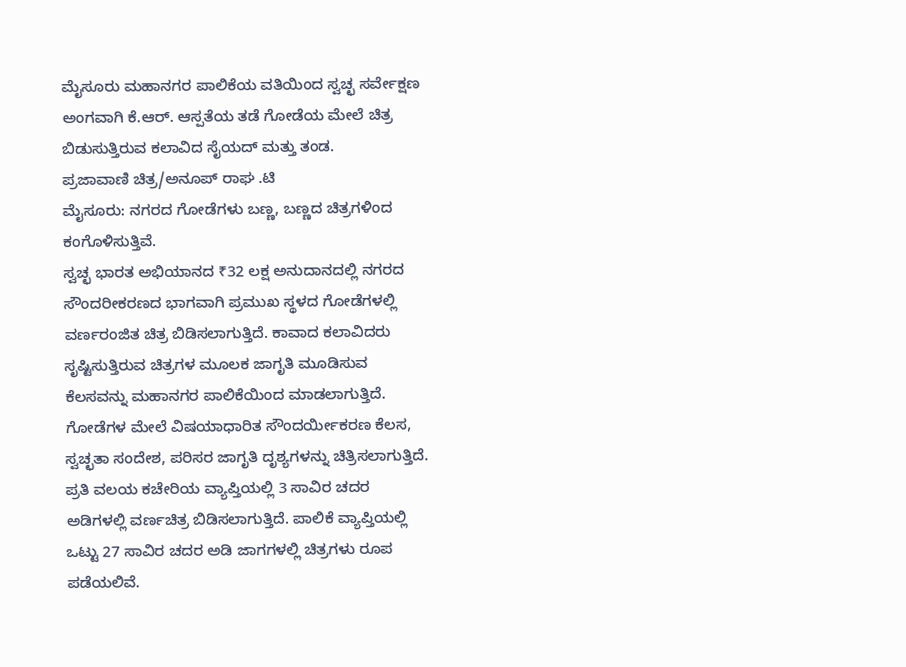ಮೈಸೂರು ಮಹಾನಗರ ಪಾಲಿಕೆಯ ವತಿಯಿಂದ ಸ್ವಚ್ಛ ಸರ್ವೇಕ್ಷಣ ಅಂಗವಾಗಿ ಕೆ.ಆರ್. ಆಸ್ಪತೆಯ ತಡೆ ಗೋಡೆಯ ಮೇಲೆ ಚಿತ್ರ ಬಿಡುಸುತ್ತಿರುವ ಕಲಾವಿದ ಸೈಯದ್ ಮತ್ತು ತಂಡ.
ಪ್ರಜಾವಾಣಿ ಚಿತ್ರ/ಅನೂಪ್ ರಾಘ .ಟಿ
ಮೈಸೂರು: ನಗರದ ಗೋಡೆಗಳು ಬಣ್ಣ, ಬಣ್ಣದ ಚಿತ್ರಗಳಿಂದ ಕಂಗೊಳಿಸುತ್ತಿವೆ.
ಸ್ವಚ್ಛ ಭಾರತ ಅಭಿಯಾನದ ₹32 ಲಕ್ಷ ಅನುದಾನದಲ್ಲಿ ನಗರದ ಸೌಂದರೀಕರಣದ ಭಾಗವಾಗಿ ಪ್ರಮುಖ ಸ್ಥಳದ ಗೋಡೆಗಳಲ್ಲಿ ವರ್ಣರಂಜಿತ ಚಿತ್ರ ಬಿಡಿಸಲಾಗುತ್ತಿದೆ. ಕಾವಾದ ಕಲಾವಿದರು ಸೃಷ್ಟಿಸುತ್ತಿರುವ ಚಿತ್ರಗಳ ಮೂಲಕ ಜಾಗೃತಿ ಮೂಡಿಸುವ ಕೆಲಸವನ್ನು ಮಹಾನಗರ ಪಾಲಿಕೆಯಿಂದ ಮಾಡಲಾಗುತ್ತಿದೆ.
ಗೋಡೆಗಳ ಮೇಲೆ ವಿಷಯಾಧಾರಿತ ಸೌಂದರ್ಯೀಕರಣ ಕೆಲಸ, ಸ್ವಚ್ಛತಾ ಸಂದೇಶ, ಪರಿಸರ ಜಾಗೃತಿ ದೃಶ್ಯಗಳನ್ನು ಚಿತ್ರಿಸಲಾಗುತ್ತಿದೆ. ಪ್ರತಿ ವಲಯ ಕಚೇರಿಯ ವ್ಯಾಪ್ತಿಯಲ್ಲಿ 3 ಸಾವಿರ ಚದರ ಅಡಿಗಳಲ್ಲಿ ವರ್ಣಚಿತ್ರ ಬಿಡಿಸಲಾಗುತ್ತಿದೆ. ಪಾಲಿಕೆ ವ್ಯಾಪ್ತಿಯಲ್ಲಿ ಒಟ್ಟು 27 ಸಾವಿರ ಚದರ ಅಡಿ ಜಾಗಗಳಲ್ಲಿ ಚಿತ್ರಗಳು ರೂಪ ಪಡೆಯಲಿವೆ.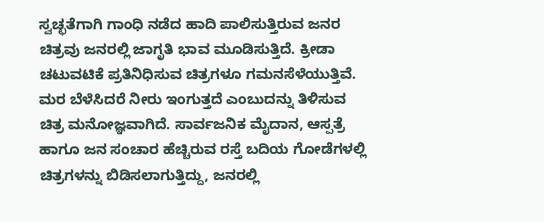ಸ್ವಚ್ಛತೆಗಾಗಿ ಗಾಂಧಿ ನಡೆದ ಹಾದಿ ಪಾಲಿಸುತ್ತಿರುವ ಜನರ ಚಿತ್ರವು ಜನರಲ್ಲಿ ಜಾಗೃತಿ ಭಾವ ಮೂಡಿಸುತ್ತಿದೆ. ಕ್ರೀಡಾ ಚಟುವಟಿಕೆ ಪ್ರತಿನಿಧಿಸುವ ಚಿತ್ರಗಳೂ ಗಮನಸೆಳೆಯುತ್ತಿವೆ. ಮರ ಬೆಳೆಸಿದರೆ ನೀರು ಇಂಗುತ್ತದೆ ಎಂಬುದನ್ನು ತಿಳಿಸುವ ಚಿತ್ರ ಮನೋಜ್ಞವಾಗಿದೆ. ಸಾರ್ವಜನಿಕ ಮೈದಾನ, ಆಸ್ಪತ್ರೆ ಹಾಗೂ ಜನ ಸಂಚಾರ ಹೆಚ್ಚಿರುವ ರಸ್ತೆ ಬದಿಯ ಗೋಡೆಗಳಲ್ಲಿ ಚಿತ್ರಗಳನ್ನು ಬಿಡಿಸಲಾಗುತ್ತಿದ್ದು, ಜನರಲ್ಲಿ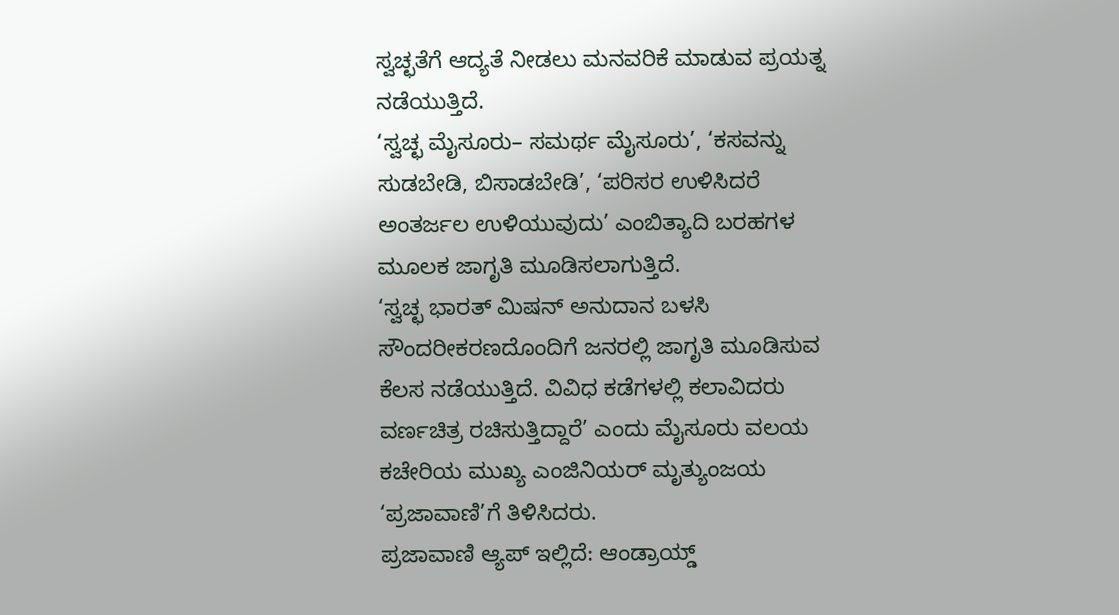ಸ್ವಚ್ಛತೆಗೆ ಆದ್ಯತೆ ನೀಡಲು ಮನವರಿಕೆ ಮಾಡುವ ಪ್ರಯತ್ನ ನಡೆಯುತ್ತಿದೆ.
‘ಸ್ವಚ್ಛ ಮೈಸೂರು– ಸಮರ್ಥ ಮೈಸೂರು’, ‘ಕಸವನ್ನು ಸುಡಬೇಡಿ, ಬಿಸಾಡಬೇಡಿ’, ‘ಪರಿಸರ ಉಳಿಸಿದರೆ ಅಂತರ್ಜಲ ಉಳಿಯುವುದು’ ಎಂಬಿತ್ಯಾದಿ ಬರಹಗಳ ಮೂಲಕ ಜಾಗೃತಿ ಮೂಡಿಸಲಾಗುತ್ತಿದೆ.
‘ಸ್ವಚ್ಛ ಭಾರತ್ ಮಿಷನ್ ಅನುದಾನ ಬಳಸಿ ಸೌಂದರೀಕರಣದೊಂದಿಗೆ ಜನರಲ್ಲಿ ಜಾಗೃತಿ ಮೂಡಿಸುವ ಕೆಲಸ ನಡೆಯುತ್ತಿದೆ. ವಿವಿಧ ಕಡೆಗಳಲ್ಲಿ ಕಲಾವಿದರು ವರ್ಣಚಿತ್ರ ರಚಿಸುತ್ತಿದ್ದಾರೆ’ ಎಂದು ಮೈಸೂರು ವಲಯ ಕಚೇರಿಯ ಮುಖ್ಯ ಎಂಜಿನಿಯರ್ ಮೃತ್ಯುಂಜಯ ‘ಪ್ರಜಾವಾಣಿ’ಗೆ ತಿಳಿಸಿದರು.
ಪ್ರಜಾವಾಣಿ ಆ್ಯಪ್ ಇಲ್ಲಿದೆ: ಆಂಡ್ರಾಯ್ಡ್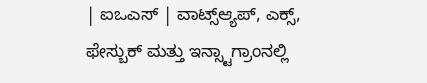| ಐಒಎಸ್ | ವಾಟ್ಸ್ಆ್ಯಪ್, ಎಕ್ಸ್, ಫೇಸ್ಬುಕ್ ಮತ್ತು ಇನ್ಸ್ಟಾಗ್ರಾಂನಲ್ಲಿ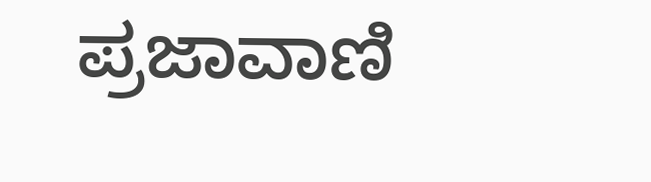ಪ್ರಜಾವಾಣಿ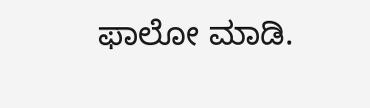ಫಾಲೋ ಮಾಡಿ.